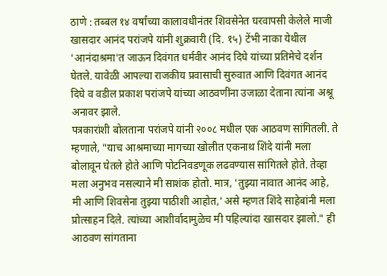ठाणे : तब्बल १४ वर्षांच्या कालावधीनंतर शिवसेनेत घरवापसी केलेले माजी खासदार आनंद परांजपे यांनी शुक्रवारी (दि. १५) टेंभी नाका येथील 'आनंदाश्रमा'त जाऊन दिवंगत धर्मवीर आनंद दिघे यांच्या प्रतिमेचे दर्शन घेतले. यावेळी आपल्या राजकीय प्रवासाची सुरुवात आणि दिवंगत आनंद दिघे व वडील प्रकाश परांजपे यांच्या आठवणींना उजाळा देताना त्यांना अश्रू अनावर झाले.
पत्रकारांशी बोलताना परांजपे यांनी २००८ मधील एक आठवण सांगितली. ते म्हणाले, "याच आश्रमाच्या मागच्या खोलीत एकनाथ शिंदे यांनी मला बोलावून घेतले होते आणि पोटनिवडणूक लढवण्यास सांगितले होते. तेव्हा मला अनुभव नसल्याने मी साशंक होतो. मात्र, 'तुझ्या नावात आनंद आहे, मी आणि शिवसेना तुझ्या पाठीशी आहोत,' असे म्हणत शिंदे साहेबांनी मला प्रोत्साहन दिले. त्यांच्या आशीर्वादामुळेच मी पहिल्यांदा खासदार झालो." ही आठवण सांगताना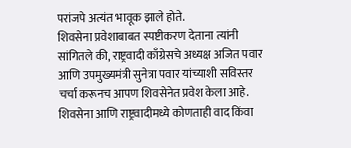परांजपे अत्यंत भावूक झाले होते.
शिवसेना प्रवेशाबाबत स्पष्टीकरण देताना त्यांनी सांगितले की, राष्ट्रवादी काँग्रेसचे अध्यक्ष अजित पवार आणि उपमुख्यमंत्री सुनेत्रा पवार यांच्याशी सविस्तर चर्चा करूनच आपण शिवसेनेत प्रवेश केला आहे. शिवसेना आणि राष्ट्रवादीमध्ये कोणताही वाद किंवा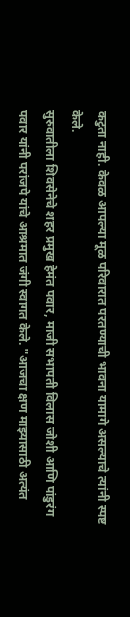कटुता नाही. केवळ आपल्या मूळ परिवारात परतण्याची भावना यामागे असल्याचे त्यांनी स्पष्ट केले.
सुरुवातीला शिवसेनेचे शहर प्रमुख हेमंत पवार, माजी सभापती विलास जोशी आणि पांडुरंग पवार यांनी परांजपे यांचे आश्रमात जंगी स्वागत केले. "आजचा क्षण माझ्यासाठी अत्यंत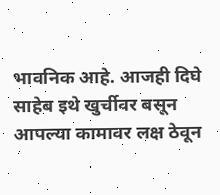भावनिक आहे. आजही दिघे साहेब इथे खुर्चीवर बसून आपल्या कामावर लक्ष ठेवून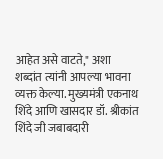आहेत असे वाटते," अशा शब्दांत त्यांनी आपल्या भावना व्यक्त केल्या. मुख्यमंत्री एकनाथ शिंदे आणि खासदार डॉ. श्रीकांत शिंदे जी जबाबदारी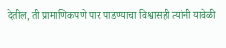देतील, ती प्रामाणिकपणे पार पाडण्याचा विश्वासही त्यांनी यावेळी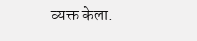व्यक्त केला.